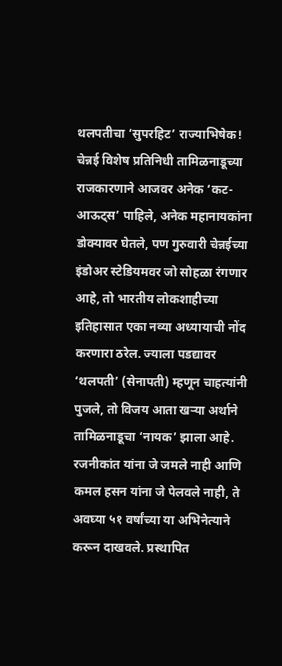थलपतीचा ‘सुपरहिट’ राज्याभिषेक!
चेन्नई विशेष प्रतिनिधी तामिळनाडूच्या राजकारणाने आजवर अनेक ‘कट-आऊट्स’ पाहिले, अनेक महानायकांना डोक्यावर घेतले, पण गुरुवारी चेन्नईच्या इंडोअर स्टेडियमवर जो सोहळा रंगणार आहे, तो भारतीय लोकशाहीच्या इतिहासात एका नव्या अध्यायाची नोंद करणारा ठरेल. ज्याला पडद्यावर ‘थलपती’ (सेनापती) म्हणून चाहत्यांनी पुजले, तो विजय आता खऱ्या अर्थाने तामिळनाडूचा ‘नायक’ झाला आहे. रजनीकांत यांना जे जमले नाही आणि कमल हसन यांना जे पेलवले नाही, ते अवघ्या ५१ वर्षांच्या या अभिनेत्याने करून दाखवले. प्रस्थापित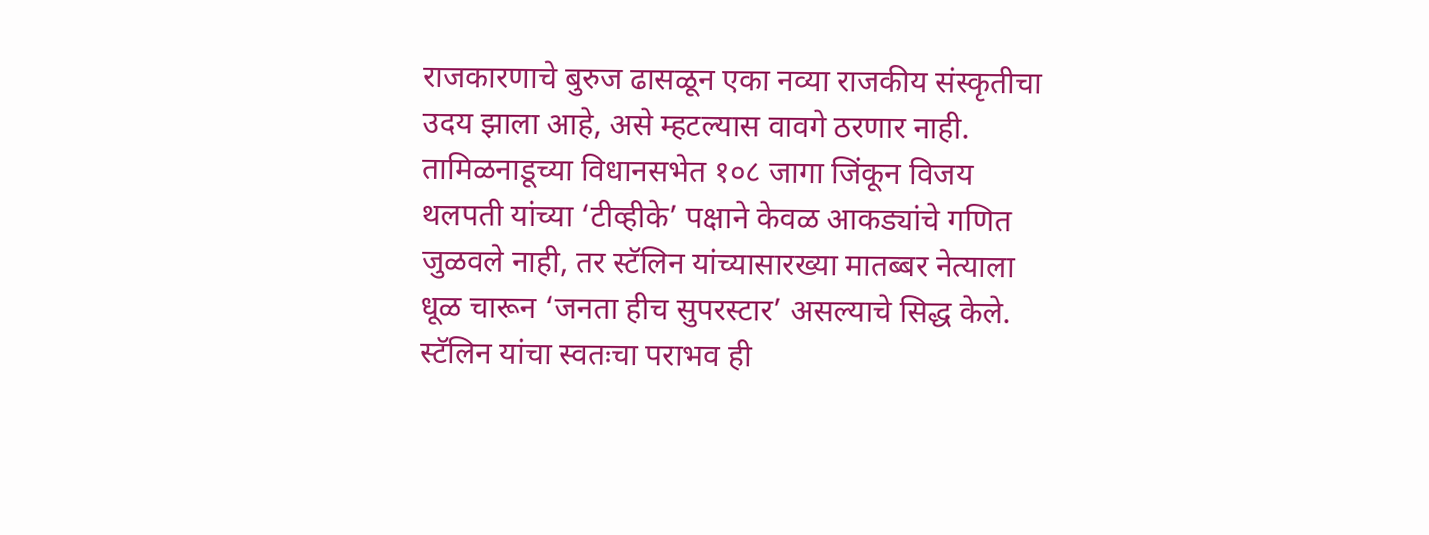राजकारणाचे बुरुज ढासळून एका नव्या राजकीय संस्कृतीचा उदय झाला आहे, असे म्हटल्यास वावगे ठरणार नाही.
तामिळनाडूच्या विधानसभेत १०८ जागा जिंकून विजय थलपती यांच्या ‘टीव्हीके’ पक्षाने केवळ आकड्यांचे गणित जुळवले नाही, तर स्टॅलिन यांच्यासारख्या मातब्बर नेत्याला धूळ चारून ‘जनता हीच सुपरस्टार’ असल्याचे सिद्ध केले. स्टॅलिन यांचा स्वतःचा पराभव ही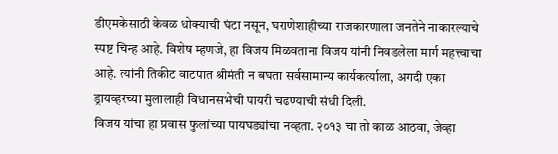डीएमकेसाठी केवळ धोक्याची घंटा नसून, घराणेशाहीच्या राजकारणाला जनतेने नाकारल्याचे स्पष्ट चिन्ह आहे. विशेष म्हणजे, हा विजय मिळवताना विजय यांनी निवडलेला मार्ग महत्त्वाचा आहे. त्यांनी तिकीट वाटपात श्रीमंती न बघता सर्वसामान्य कार्यकर्त्याला, अगदी एका ड्रायव्हरच्या मुलालाही विधानसभेची पायरी चढण्याची संधी दिली.
विजय यांचा हा प्रवास फुलांच्या पायघड्यांचा नव्हता. २०१३ चा तो काळ आठवा, जेव्हा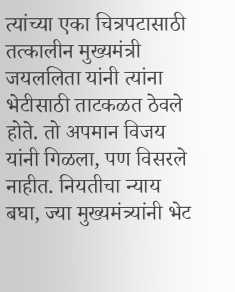त्यांच्या एका चित्रपटासाठी तत्कालीन मुख्यमंत्री जयललिता यांनी त्यांना भेटीसाठी ताटकळत ठेवले होते. तो अपमान विजय यांनी गिळला, पण विसरले नाहीत. नियतीचा न्याय बघा, ज्या मुख्यमंत्र्यांनी भेट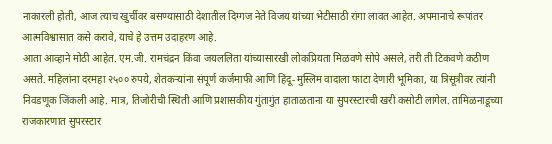नाकारली होती, आज त्याच खुर्चीवर बसण्यासाठी देशातील दिग्गज नेते विजय यांच्या भेटीसाठी रांगा लावत आहेत. अपमानाचे रूपांतर आत्मविश्वासात कसे करावे, याचे हे उत्तम उदाहरण आहे.
आता आव्हाने मोठी आहेत. एम.जी. रामचंद्रन किंवा जयललिता यांच्यासारखी लोकप्रियता मिळवणे सोपे असले, तरी ती टिकवणे कठीण असते. महिलांना दरमहा २५०० रुपये, शेतकऱ्यांना संपूर्ण कर्जमाफी आणि हिंदू-मुस्लिम वादाला फाटा देणारी भूमिका, या त्रिसूत्रीवर त्यांनी निवडणूक जिंकली आहे. मात्र, तिजोरीची स्थिती आणि प्रशासकीय गुंतागुंत हाताळताना या सुपरस्टारची खरी कसोटी लागेल. तामिळनाडूच्या राजकारणात सुपरस्टार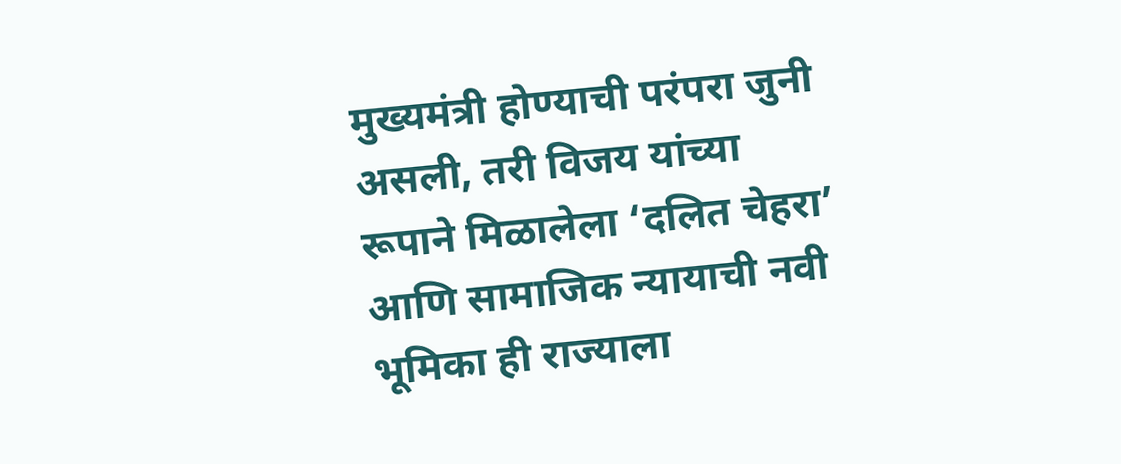मुख्यमंत्री होण्याची परंपरा जुनी असली, तरी विजय यांच्या रूपाने मिळालेला ‘दलित चेहरा’ आणि सामाजिक न्यायाची नवी भूमिका ही राज्याला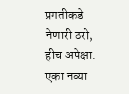प्रगतीकडे नेणारी ठरो, हीच अपेक्षा.
एका नव्या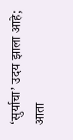‘सुर्याचा’ उदय झाला आहे; आता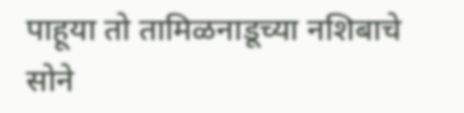पाहूया तो तामिळनाडूच्या नशिबाचे सोने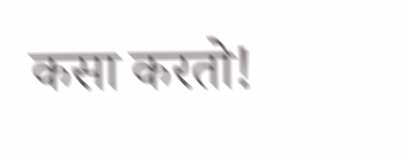कसा करतो!